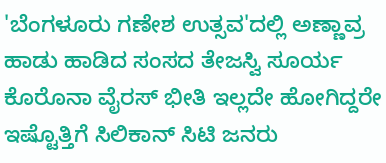'ಬೆಂಗಳೂರು ಗಣೇಶ ಉತ್ಸವ'ದಲ್ಲಿ ಅಣ್ಣಾವ್ರ ಹಾಡು ಹಾಡಿದ ಸಂಸದ ತೇಜಸ್ವಿ ಸೂರ್ಯ
ಕೊರೊನಾ ವೈರಸ್ ಭೀತಿ ಇಲ್ಲದೇ ಹೋಗಿದ್ದರೇ ಇಷ್ಟೊತ್ತಿಗೆ ಸಿಲಿಕಾನ್ ಸಿಟಿ ಜನರು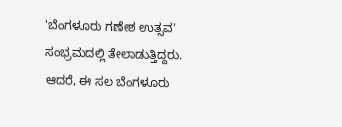'ಬೆಂಗಳೂರು ಗಣೇಶ ಉತ್ಸವ' ಸಂಭ್ರಮದಲ್ಲಿ ತೇಲಾಡುತ್ತಿದ್ದರು. ಆದರೆ, ಈ ಸಲ ಬೆಂಗಳೂರು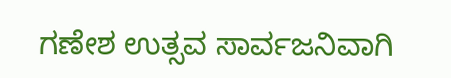ಗಣೇಶ ಉತ್ಸವ ಸಾರ್ವಜನಿವಾಗಿ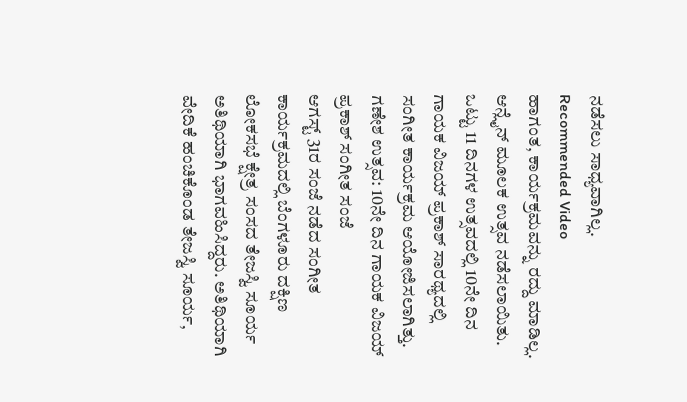ನಡೆಸಲು ಸಾಧ್ಯವಾಗಿಲ್ಲ.
Recommended Video
ಹಾಗಂತ, ಕಾರ್ಯಕ್ರಮವನ್ನು ರದ್ದು ಮಾಡಿಲ್ಲ. ಆನ್ಲೈನ್ ಮೂಲಕ ಉತ್ಸವ ನಡೆಸಲಾಯಿತು. ಒಟ್ಟು 11 ದಿನಗಳ ಉತ್ಸವದಲ್ಲಿ 10ನೇ ದಿನ ಗಾಯಕ ವಿಜಯ್ ಪ್ರಕಾಶ್ ಸಾರಥ್ಯದಲ್ಲಿ ಸಂಗೀತ ಕಾರ್ಯಕ್ರಮ ಆಯೋಜಿಸಲಾಗಿತ್ತು.
ಗಣೇಶ ಉತ್ಸವ: 10ನೇ ದಿನ ಗಾಯಕ ವಿಜಯ್ ಪ್ರಕಾಶ್ ಸಂಗೀತ ಸಂಜೆ
ಆಗಸ್ಟ್ 31ರ ಸಂಜೆ ನಡೆದ ಸಂಗೀತ ಕಾರ್ಯಕ್ರಮದಲ್ಲಿ ಬೆಂಗಳೂರು ದಕ್ಷಿಣ ಲೋಕಸಭೆ ಕ್ಷೇತ್ರ ಸಂಸದ ತೇಜಸ್ವಿ ಸೂರ್ಯ ಅತಿಥಿಯಾಗಿ ಭಾಗವಹಿಸಿದ್ದರು. ಅತಿಥಿಯಾಗಿ ವೇದಿಕೆ ಹಂಚಿಕೊಂಡ ತೇಜಸ್ವಿ ಸೂರ್ಯ,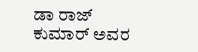ಡಾ ರಾಜ್ ಕುಮಾರ್ ಅವರ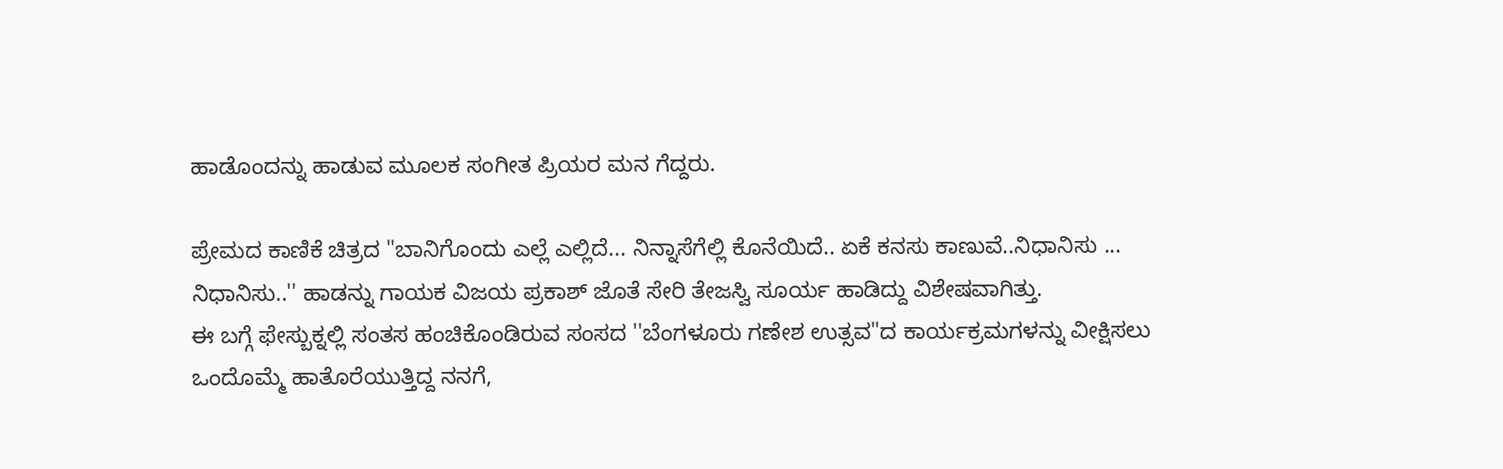ಹಾಡೊಂದನ್ನು ಹಾಡುವ ಮೂಲಕ ಸಂಗೀತ ಪ್ರಿಯರ ಮನ ಗೆದ್ದರು.

ಪ್ರೇಮದ ಕಾಣಿಕೆ ಚಿತ್ರದ "ಬಾನಿಗೊಂದು ಎಲ್ಲೆ ಎಲ್ಲಿದೆ... ನಿನ್ನಾಸೆಗೆಲ್ಲಿ ಕೊನೆಯಿದೆ.. ಏಕೆ ಕನಸು ಕಾಣುವೆ..ನಿಧಾನಿಸು ... ನಿಧಾನಿಸು..'' ಹಾಡನ್ನು ಗಾಯಕ ವಿಜಯ ಪ್ರಕಾಶ್ ಜೊತೆ ಸೇರಿ ತೇಜಸ್ವಿ ಸೂರ್ಯ ಹಾಡಿದ್ದು ವಿಶೇಷವಾಗಿತ್ತು.
ಈ ಬಗ್ಗೆ ಫೇಸ್ಬುಕ್ನಲ್ಲಿ ಸಂತಸ ಹಂಚಿಕೊಂಡಿರುವ ಸಂಸದ ''ಬೆಂಗಳೂರು ಗಣೇಶ ಉತ್ಸವ"ದ ಕಾರ್ಯಕ್ರಮಗಳನ್ನು ವೀಕ್ಷಿಸಲು ಒಂದೊಮ್ಮೆ ಹಾತೊರೆಯುತ್ತಿದ್ದ ನನಗೆ,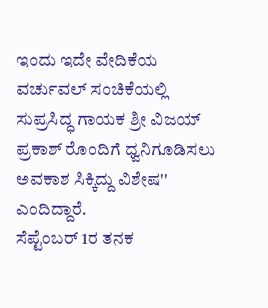ಇಂದು ಇದೇ ವೇದಿಕೆಯ ವರ್ಚುವಲ್ ಸಂಚಿಕೆಯಲ್ಲಿ ಸುಪ್ರಸಿದ್ಧ ಗಾಯಕ ಶ್ರೀ ವಿಜಯ್ ಪ್ರಕಾಶ್ ರೊಂದಿಗೆ ಧ್ವನಿಗೂಡಿಸಲು ಅವಕಾಶ ಸಿಕ್ಕಿದ್ದು ವಿಶೇಷ'' ಎಂದಿದ್ದಾರೆ.
ಸೆಪ್ಟೆಂಬರ್ 1ರ ತನಕ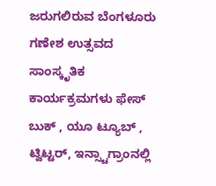ಜರುಗಲಿರುವ ಬೆಂಗಳೂರು ಗಣೇಶ ಉತ್ಸವದ ಸಾಂಸ್ಕೃತಿಕ ಕಾರ್ಯಕ್ರಮಗಳು ಫೇಸ್ ಬುಕ್ , ಯೂ ಟ್ಯೂಬ್ , ಟ್ವಿಟ್ಟರ್, ಇನ್ಸ್ಟಾಗ್ರಾಂನಲ್ಲಿ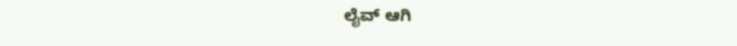ಲೈವ್ ಆಗಿ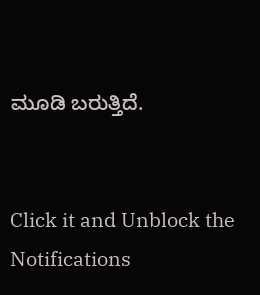ಮೂಡಿ ಬರುತ್ತಿದೆ.


Click it and Unblock the Notifications